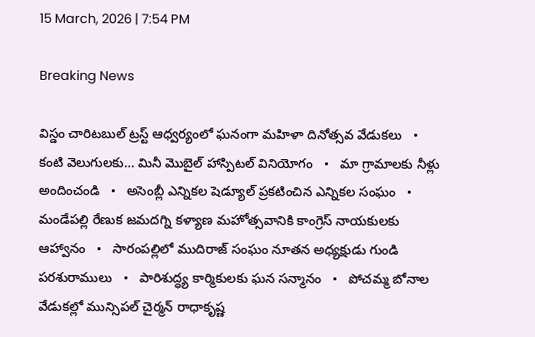15 March, 2026 | 7:54 PM

Breaking News

విస్డం చారిటబుల్ ట్రస్ట్ ఆధ్వర్యంలో ఘనంగా మహిళా దినోత్సవ వేడుకలు   •   కంటి వెలుగులకు… మినీ మొబైల్ హాస్పిటల్ వినియోగం   •   మా గ్రామాలకు నీళ్లు అందించండి   •   అసెంబ్లీ ఎన్నికల షెడ్యూల్ ప్రకటించిన ఎన్నికల సంఘం   •   మండేపల్లి రేణుక జమదగ్ని కళ్యాణ మహోత్సవానికి కాంగ్రెస్ నాయకులకు ఆహ్వానం   •   సారంపల్లిలో ముదిరాజ్ సంఘం నూతన అధ్యక్షుడు గుండి పరశురాములు   •   పారిశుద్ధ్య కార్మికులకు ఘన సన్మానం   •   పోచమ్మ బోనాల వేడుకల్లో మున్సిపల్ చైర్మన్ రాధాకృష్ణ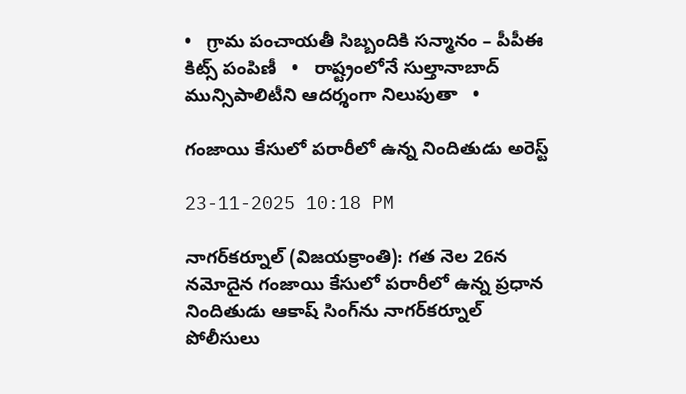•   గ్రామ పంచాయతీ సిబ్బందికి సన్మానం – పీపీఈ కిట్స్ పంపిణీ   •   రాష్ట్రంలోనే సుల్తానాబాద్ మున్సిపాలిటీని ఆదర్శంగా నిలుపుతా   •

గంజాయి కేసులో పరారీలో ఉన్న నిందితుడు అరెస్ట్

23-11-2025 10:18 PM

నాగర్‌కర్నూల్‌ (విజయక్రాంతి): గత నెల 26న నమోదైన గంజాయి కేసులో పరారీలో ఉన్న ప్రధాన నిందితుడు ఆకాష్ సింగ్‌ను నాగర్‌కర్నూల్ పోలీసులు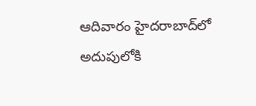ఆదివారం హైదరాబాద్‌లో అదుపులోకి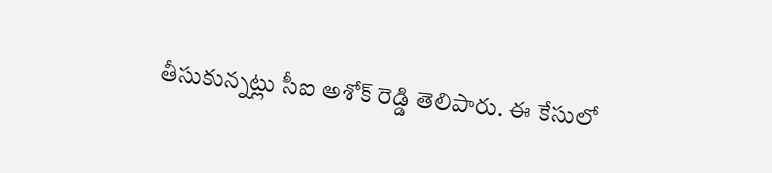తీసుకున్నట్లు సీఐ అశోక్ రెడ్డి తెలిపారు. ఈ కేసులో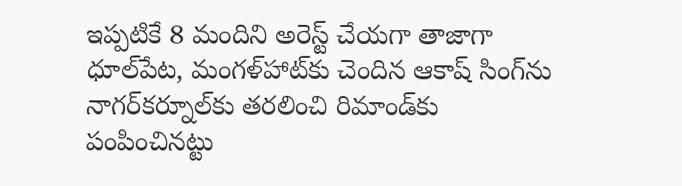ఇప్పటికే 8 మందిని అరెస్ట్ చేయగా తాజాగా ధూల్‌పేట, మంగళ్‌హాట్‌కు చెందిన ఆకాష్ సింగ్‌ను నాగర్‌కర్నూల్‌కు తరలించి రిమాండ్‌కు పంపించినట్టు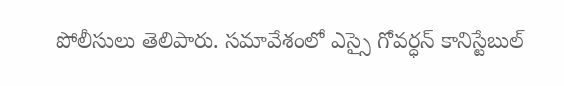పోలీసులు తెలిపారు. సమావేశంలో ఎస్సై గోవర్ధన్ కానిస్టేబుల్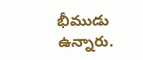భీముడు ఉన్నారు.